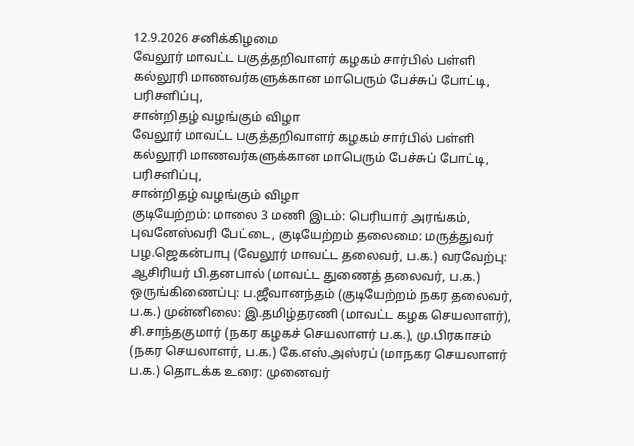12.9.2026 சனிக்கிழமை
வேலூர் மாவட்ட பகுத்தறிவாளர் கழகம் சார்பில் பள்ளி கல்லூரி மாணவர்களுக்கான மாபெரும் பேச்சுப் போட்டி, பரிசளிப்பு,
சான்றிதழ் வழங்கும் விழா
வேலூர் மாவட்ட பகுத்தறிவாளர் கழகம் சார்பில் பள்ளி கல்லூரி மாணவர்களுக்கான மாபெரும் பேச்சுப் போட்டி, பரிசளிப்பு,
சான்றிதழ் வழங்கும் விழா
குடியேற்றம்: மாலை 3 மணி இடம்: பெரியார் அரங்கம், புவனேஸ்வரி பேட்டை, குடியேற்றம் தலைமை: மருத்துவர் பழ.ஜெகன்பாபு (வேலூர் மாவட்ட தலைவர், ப.க.) வரவேற்பு: ஆசிரியர் பி.தனபால் (மாவட்ட துணைத் தலைவர், ப.க.) ஒருங்கிணைப்பு: ப.ஜீவானந்தம் (குடியேற்றம் நகர தலைவர், ப.க.) முன்னிலை: இ.தமிழ்தரணி (மாவட்ட கழக செயலாளர்), சி.சாந்தகுமார் (நகர கழகச் செயலாளர் ப.க.), மு.பிரகாசம் (நகர செயலாளர், ப.க.) கே.எஸ்.அஸ்ரப் (மாநகர செயலாளர் ப.க.) தொடக்க உரை: முனைவர்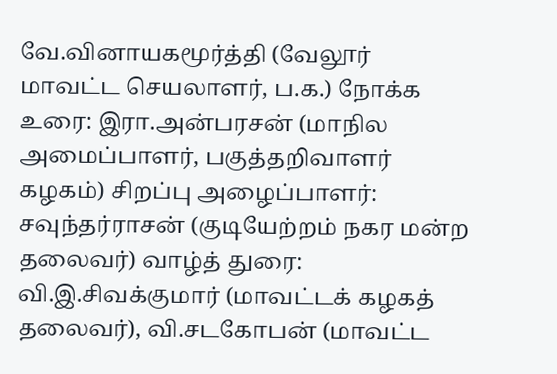வே.வினாயகமூர்த்தி (வேலூர் மாவட்ட செயலாளர், ப.க.) நோக்க உரை: இரா.அன்பரசன் (மாநில அமைப்பாளர், பகுத்தறிவாளர் கழகம்) சிறப்பு அழைப்பாளர்: சவுந்தர்ராசன் (குடியேற்றம் நகர மன்ற தலைவர்) வாழ்த் துரை: வி.இ.சிவக்குமார் (மாவட்டக் கழகத் தலைவர்), வி.சடகோபன் (மாவட்ட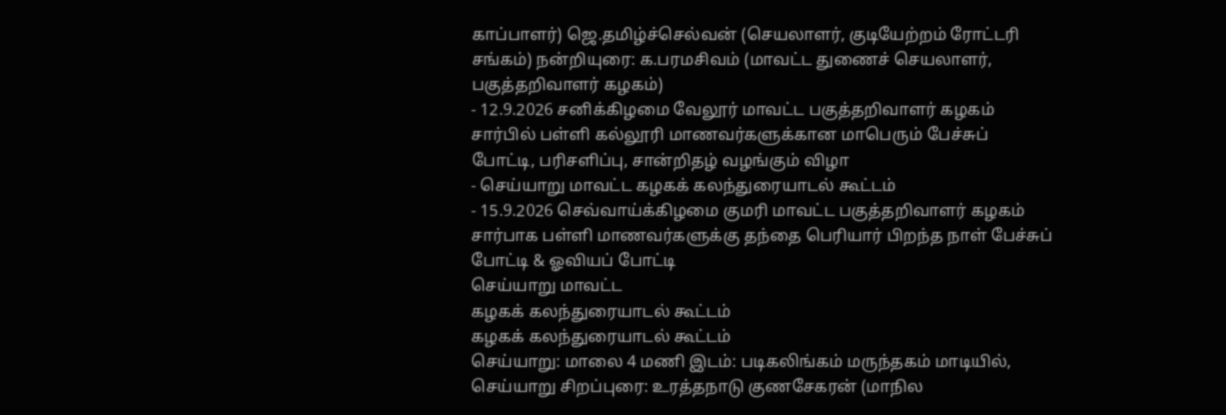காப்பாளர்) ஜெ.தமிழ்ச்செல்வன் (செயலாளர், குடியேற்றம் ரோட்டரி சங்கம்) நன்றியுரை: க.பரமசிவம் (மாவட்ட துணைச் செயலாளர், பகுத்தறிவாளர் கழகம்)
- 12.9.2026 சனிக்கிழமை வேலூர் மாவட்ட பகுத்தறிவாளர் கழகம் சார்பில் பள்ளி கல்லூரி மாணவர்களுக்கான மாபெரும் பேச்சுப் போட்டி, பரிசளிப்பு, சான்றிதழ் வழங்கும் விழா
- செய்யாறு மாவட்ட கழகக் கலந்துரையாடல் கூட்டம்
- 15.9.2026 செவ்வாய்க்கிழமை குமரி மாவட்ட பகுத்தறிவாளர் கழகம் சார்பாக பள்ளி மாணவர்களுக்கு தந்தை பெரியார் பிறந்த நாள் பேச்சுப் போட்டி & ஓவியப் போட்டி
செய்யாறு மாவட்ட
கழகக் கலந்துரையாடல் கூட்டம்
கழகக் கலந்துரையாடல் கூட்டம்
செய்யாறு: மாலை 4 மணி இடம்: படிகலிங்கம் மருந்தகம் மாடியில், செய்யாறு சிறப்புரை: உரத்தநாடு குணசேகரன் (மாநில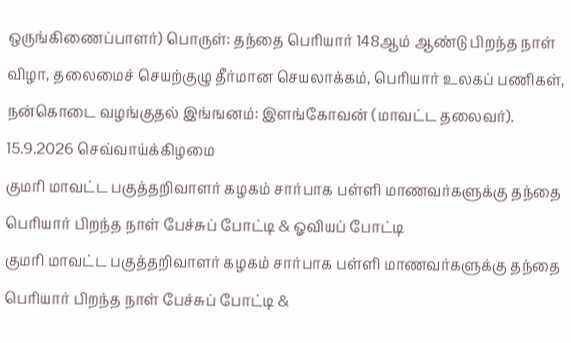ஒருங்கிணைப்பாளர்) பொருள்: தந்தை பெரியார் 148ஆம் ஆண்டு பிறந்த நாள் விழா, தலைமைச் செயற்குழு தீர்மான செயலாக்கம், பெரியார் உலகப் பணிகள், நன்கொடை வழங்குதல் இங்ஙனம்: இளங்கோவன் (மாவட்ட தலைவர்).
15.9.2026 செவ்வாய்க்கிழமை
குமரி மாவட்ட பகுத்தறிவாளர் கழகம் சார்பாக பள்ளி மாணவர்களுக்கு தந்தை பெரியார் பிறந்த நாள் பேச்சுப் போட்டி & ஓவியப் போட்டி
குமரி மாவட்ட பகுத்தறிவாளர் கழகம் சார்பாக பள்ளி மாணவர்களுக்கு தந்தை பெரியார் பிறந்த நாள் பேச்சுப் போட்டி &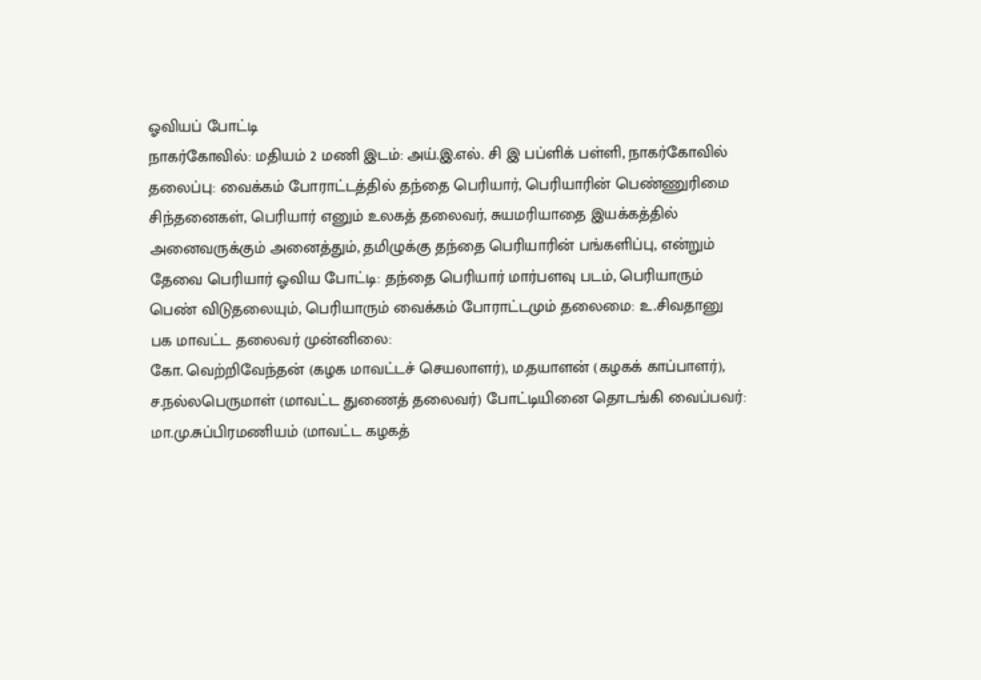ஓவியப் போட்டி
நாகர்கோவில்: மதியம் 2 மணி இடம்: அய்.இ.எல். சி இ பப்ளிக் பள்ளி, நாகர்கோவில் தலைப்பு: வைக்கம் போராட்டத்தில் தந்தை பெரியார், பெரியாரின் பெண்ணுரிமை சிந்தனைகள், பெரியார் எனும் உலகத் தலைவர், சுயமரியாதை இயக்கத்தில் அனைவருக்கும் அனைத்தும், தமிழுக்கு தந்தை பெரியாரின் பங்களிப்பு, என்றும் தேவை பெரியார் ஓவிய போட்டி: தந்தை பெரியார் மார்பளவு படம், பெரியாரும் பெண் விடுதலையும், பெரியாரும் வைக்கம் போராட்டமும் தலைமை: உ.சிவதானு பக மாவட்ட தலைவர் முன்னிலை:
கோ. வெற்றிவேந்தன் (கழக மாவட்டச் செயலாளர்), ம.தயாளன் (கழகக் காப்பாளர்), ச.நல்லபெருமாள் (மாவட்ட துணைத் தலைவர்) போட்டியினை தொடங்கி வைப்பவர்:
மா.மு.சுப்பிரமணியம் (மாவட்ட கழகத்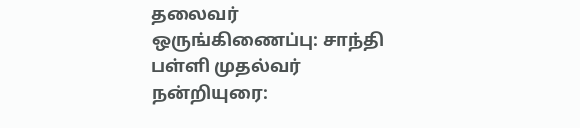தலைவர் ஒருங்கிணைப்பு: சாந்தி பள்ளி முதல்வர் நன்றியுரை: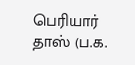பெரியார் தாஸ் (ப.க.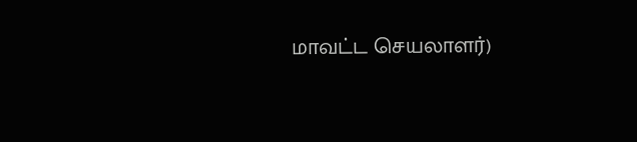மாவட்ட செயலாளர்)